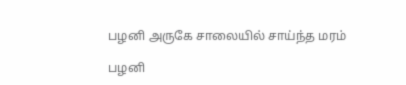பழனி அருகே சாலையில் சாய்ந்த மரம்

பழனி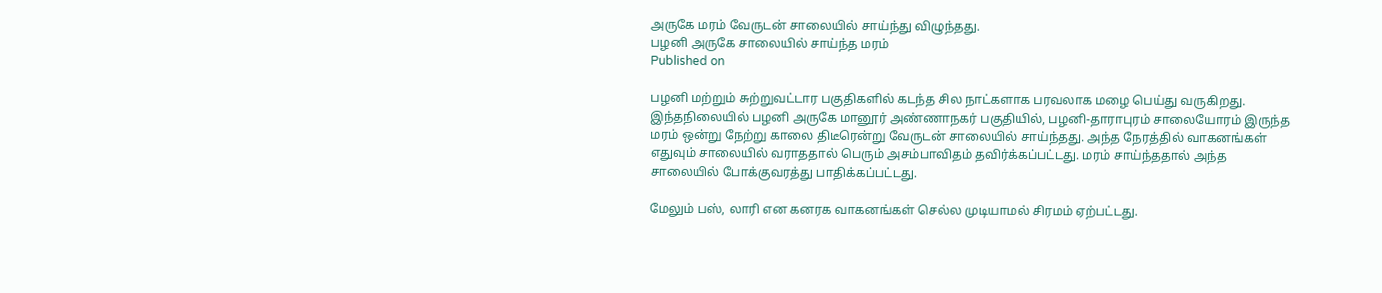அருகே மரம் வேருடன் சாலையில் சாய்ந்து விழுந்தது.
பழனி அருகே சாலையில் சாய்ந்த மரம்
Published on

பழனி மற்றும் சுற்றுவட்டார பகுதிகளில் கடந்த சில நாட்களாக பரவலாக மழை பெய்து வருகிறது. இந்தநிலையில் பழனி அருகே மானூர் அண்ணாநகர் பகுதியில், பழனி-தாராபுரம் சாலையோரம் இருந்த மரம் ஒன்று நேற்று காலை திடீரென்று வேருடன் சாலையில் சாய்ந்தது. அந்த நேரத்தில் வாகனங்கள் எதுவும் சாலையில் வராததால் பெரும் அசம்பாவிதம் தவிர்க்கப்பட்டது. மரம் சாய்ந்ததால் அந்த சாலையில் போக்குவரத்து பாதிக்கப்பட்டது.

மேலும் பஸ், லாரி என கனரக வாகனங்கள் செல்ல முடியாமல் சிரமம் ஏற்பட்டது.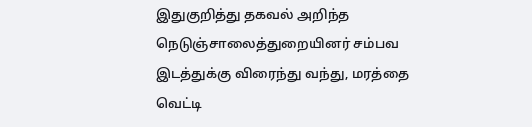இதுகுறித்து தகவல் அறிந்த நெடுஞ்சாலைத்துறையினர் சம்பவ இடத்துக்கு விரைந்து வந்து, மரத்தை வெட்டி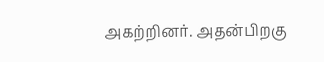அகற்றினர். அதன்பிறகு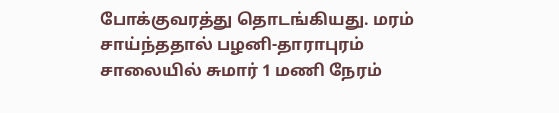போக்குவரத்து தொடங்கியது. மரம் சாய்ந்ததால் பழனி-தாராபுரம் சாலையில் சுமார் 1 மணி நேரம்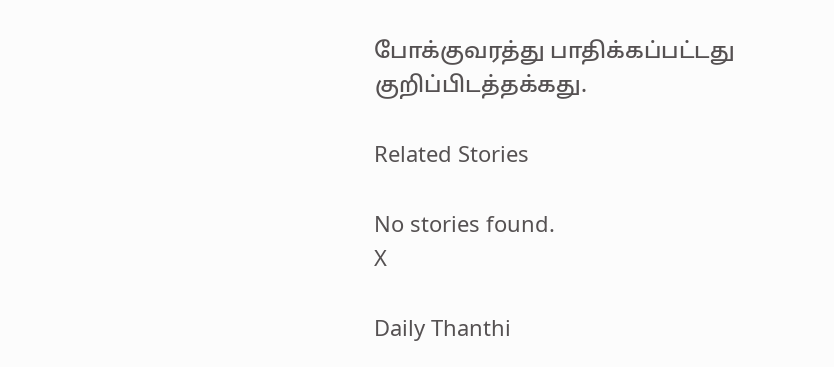போக்குவரத்து பாதிக்கப்பட்டது குறிப்பிடத்தக்கது.

Related Stories

No stories found.
X

Daily Thanthi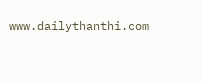www.dailythanthi.com